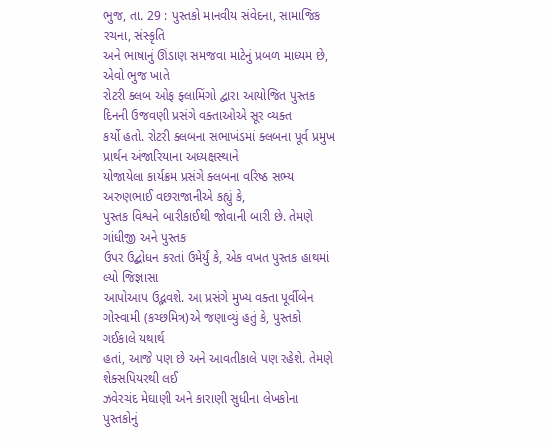ભુજ, તા. 29 : પુસ્તકો માનવીય સંવેદના, સામાજિક રચના, સંસ્કૃતિ
અને ભાષાનું ઊંડાણ સમજવા માટેનું પ્રબળ માધ્યમ છે, એવો ભુજ ખાતે
રોટરી ક્લબ ઓફ ફ્લામિંગો દ્વારા આયોજિત પુસ્તક દિનની ઉજવણી પ્રસંગે વક્તાઓએ સૂર વ્યક્ત
કર્યો હતો. રોટરી ક્લબના સભાખંડમાં ક્લબના પૂર્વ પ્રમુખ પ્રાર્થન અંજારિયાના અધ્યક્ષસ્થાને
યોજાયેલા કાર્યક્રમ પ્રસંગે ક્લબના વરિષ્ઠ સભ્ય અરુણભાઈ વછરાજાનીએ કહ્યું કે,
પુસ્તક વિશ્વને બારીકાઈથી જોવાની બારી છે. તેમણે ગાંધીજી અને પુસ્તક
ઉપર ઉદ્બોધન કરતાં ઉમેર્યું કે, એક વખત પુસ્તક હાથમાં લ્યો જિજ્ઞાસા
આપોઆપ ઉદ્ભવશે. આ પ્રસંગે મુખ્ય વક્તા પૂર્વીબેન ગોસ્વામી (કચ્છમિત્ર)એ જણાવ્યું હતું કે, પુસ્તકો ગઈકાલે યથાર્થ
હતાં, આજે પણ છે અને આવતીકાલે પણ રહેશે. તેમણે શેક્સપિયરથી લઈ
ઝવેરચંદ મેઘાણી અને કારાણી સુધીના લેખકોના પુસ્તકોનું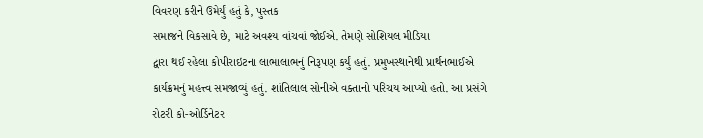વિવરણ કરીને ઉમેર્યું હતું કે, પુસ્તક
સમાજને વિકસાવે છે, માટે અવશ્ય વાંચવાં જોઈએ. તેમણે સોશિયલ મીડિયા
દ્વારા થઈ રહેલા કોપીરાઇટના લાભાલાભનું નિરૂપણ કર્યું હતું. પ્રમુખસ્થાનેથી પ્રાર્થનભાઈએ
કાર્યક્રમનું મહત્ત્વ સમજાવ્યું હતું. શાંતિલાલ સોનીએ વક્તાનો પરિચય આપ્યો હતો. આ પ્રસંગે
રોટરી કો-ઓર્ડિનેટર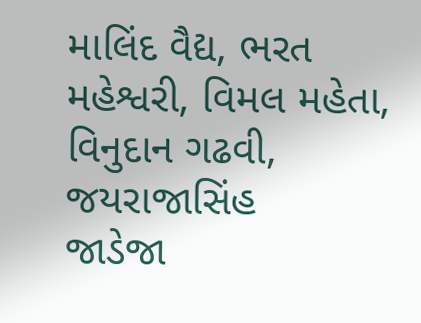માલિંદ વૈદ્ય, ભરત મહેશ્વરી, વિમલ મહેતા, વિનુદાન ગઢવી, જયરાજાસિંહ
જાડેજા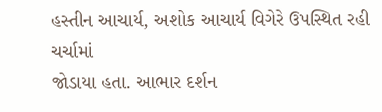હસ્તીન આચાર્ય, અશોક આચાર્ય વિગેરે ઉપસ્થિત રહી ચર્ચામાં
જોડાયા હતા. આભાર દર્શન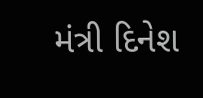મંત્રી દિનેશ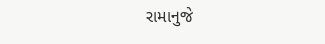રામાનુજે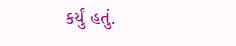કર્યું હતું.